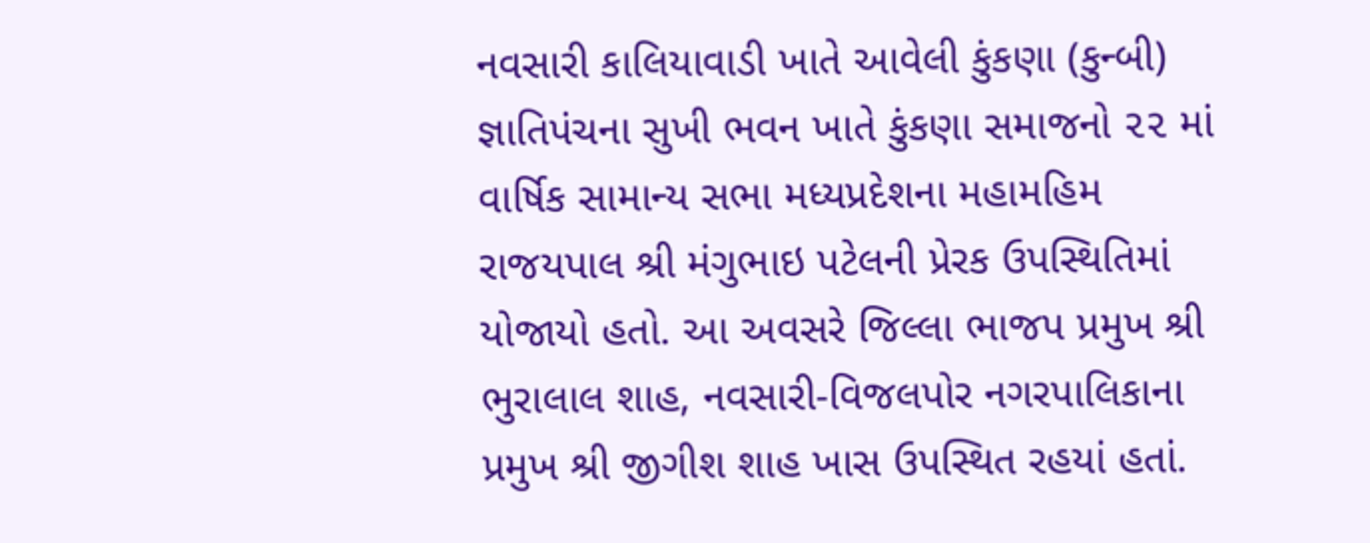નવસારી કાલિયાવાડી ખાતે આવેલી કુંકણા (કુન્બી) જ્ઞાતિપંચના સુખી ભવન ખાતે કુંકણા સમાજનો ૨૨ માં વાર્ષિક સામાન્ય સભા મધ્યપ્રદેશના મહામહિમ રાજયપાલ શ્રી મંગુભાઇ પટેલની પ્રેરક ઉપસ્થિતિમાં યોજાયો હતો. આ અવસરે જિલ્લા ભાજપ પ્રમુખ શ્રી ભુરાલાલ શાહ, નવસારી-વિજલપોર નગરપાલિકાના પ્રમુખ શ્રી જીગીશ શાહ ખાસ ઉપસ્થિત રહયાં હતાં.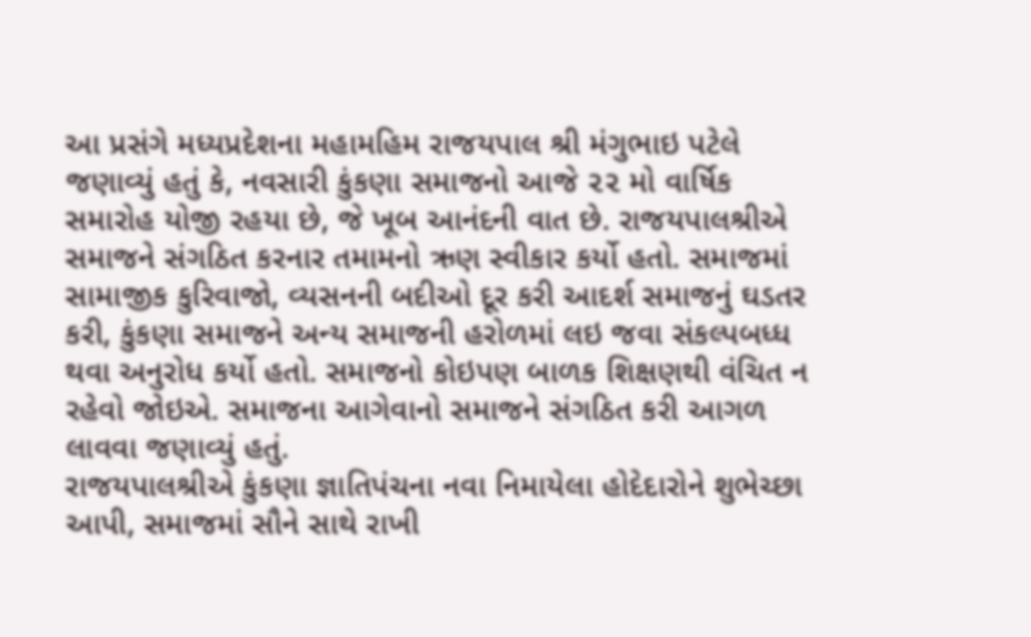આ પ્રસંગે મધ્યપ્રદેશના મહામહિમ રાજયપાલ શ્રી મંગુભાઇ પટેલે જણાવ્યું હતું કે, નવસારી કુંકણા સમાજનો આજે ૨૨ મો વાર્ષિક સમારોહ યોજી રહયા છે, જે ખૂબ આનંદની વાત છે. રાજયપાલશ્રીએ સમાજને સંગઠિત કરનાર તમામનો ઋણ સ્વીકાર કર્યો હતો. સમાજમાં સામાજીક કુરિવાજો, વ્યસનની બદીઓ દૂર કરી આદર્શ સમાજનું ઘડતર કરી, કુંકણા સમાજને અન્ય સમાજની હરોળમાં લઇ જવા સંકલ્પબધ્ધ થવા અનુરોધ કર્યો હતો. સમાજનો કોઇપણ બાળક શિક્ષણથી વંચિત ન રહેવો જોઇએ. સમાજના આગેવાનો સમાજને સંગઠિત કરી આગળ લાવવા જણાવ્યું હતું.
રાજયપાલશ્રીએ કુંકણા જ્ઞાતિપંચના નવા નિમાયેલા હોદેદારોને શુભેચ્છા આપી, સમાજમાં સૌને સાથે રાખી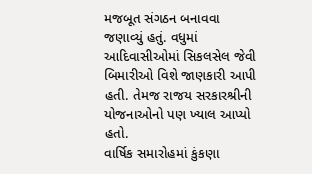મજબૂત સંગઠન બનાવવા જણાવ્યું હતું. વધુમાં આદિવાસીઓમાં સિકલસેલ જેવી બિમારીઓ વિશે જાણકારી આપી હતી. તેમજ રાજય સરકારશ્રીની યોજનાઓનો પણ ખ્યાલ આપ્યો હતો.
વાર્ષિક સમારોહમાં કુંકણા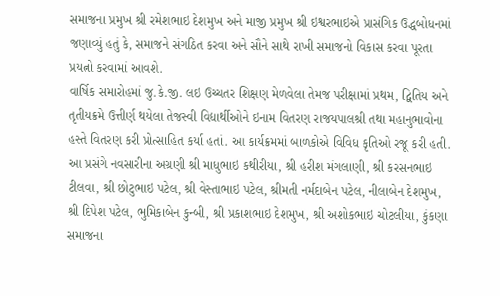સમાજના પ્રમુખ શ્રી રમેશભાઇ દેશમુખ અને માજી પ્રમુખ શ્રી ઇશ્વરભાઇએ પ્રાસંગિક ઉદ્ધબોધનમાં જણાવ્યું હતું કે, સમાજને સંગઠિત કરવા અને સૌને સાથે રાખી સમાજનો વિકાસ કરવા પૂરતા પ્રયત્નો કરવામાં આવશે.
વાર્ષિક સમારોહમાં જુ.કે.જી. લઇ ઉચ્ચતર શિક્ષણ મેળવેલા તેમજ પરીક્ષામાં પ્રથમ, દ્વિતિય અને તૃતીયક્રમે ઉત્તીર્ણ થયેલા તેજસ્વી વિદ્યાર્થીઓને ઇનામ વિતરણ રાજયપાલશ્રી તથા મહાનુભાવોના હસ્તે વિતરણ કરી પ્રોત્સાહિત કર્યા હતાં. આ કાર્યક્રમમાં બાળકોએ વિવિધ કૃતિઓ રજૂ કરી હતી.
આ પ્રસંગે નવસારીના અગ્રણી શ્રી માધુભાઇ કથીરીયા, શ્રી હરીશ મંગલાણી, શ્રી કરસનભાઇ ટીલવા, શ્રી છોટુભાઇ પટેલ, શ્રી વેસ્તાભાઇ પટેલ, શ્રીમતી નર્મદાબેન પટેલ, નીલાબેન દેશમુખ, શ્રી દિપેશ પટેલ, ભુમિકાબેન કુન્બી, શ્રી પ્રકાશભાઇ દેશમુખ, શ્રી અશોકભાઇ ચોટલીયા, કુંકણા સમાજના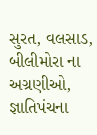સુરત, વલસાડ, બીલીમોરા ના અગ્રણીઓ, જ્ઞાતિપંચના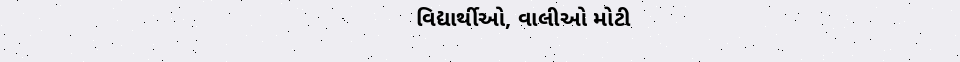વિદ્યાર્થીઓ, વાલીઓ મોટી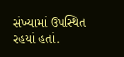સંખ્યામાં ઉપસ્થિત રહયાં હતાં.